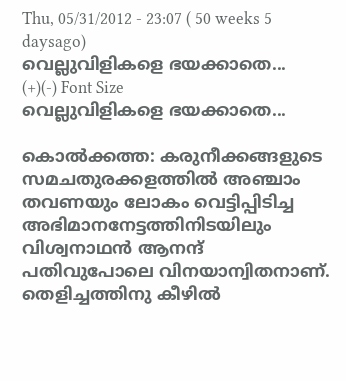Thu, 05/31/2012 - 23:07 ( 50 weeks 5 daysago)
വെല്ലുവിളികളെ ഭയക്കാതെ...
(+)(-) Font Size
വെല്ലുവിളികളെ ഭയക്കാതെ...

കൊല്‍ക്കത്ത: കരുനീക്കങ്ങളുടെ സമചതുരക്കളത്തില്‍ അഞ്ചാം തവണയും ലോകം വെട്ടിപ്പിടിച്ച അഭിമാനനേട്ടത്തിനിടയിലും വിശ്വനാഥന്‍ ആനന്ദ് പതിവുപോലെ വിനയാന്വിതനാണ്. തെളിച്ചത്തിനു കീഴില്‍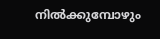നില്‍ക്കുമ്പോഴും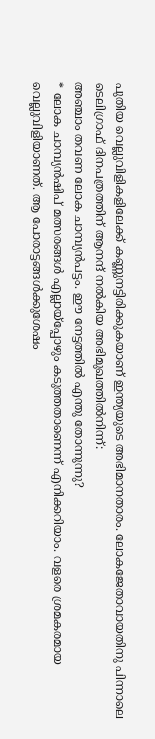പുതിയ വെല്ലുവിളികളിലേക്ക് കണ്ണുനട്ടിരിക്കുകയാണ് ഇന്ത്യയുടെ അഭിമാനതാരം. ലോകജേതാവായതിനു പിന്നാലെ ടെലിഗ്രാഫ് ദിനപത്രത്തിന് ആനന്ദ് നല്‍കിയ അഭിമുഖത്തില്‍നിന്ന്:
അഞ്ചാം തവണ ലോക ചാമ്പ്യന്‍പട്ടം. ഈ നേട്ടത്തില്‍ എന്തു തോന്നുന്നു?
* ലോക ചാമ്പ്യന്‍ഷിപ് മത്സരങ്ങള്‍ എല്ലായ്പ്പോഴും കടുത്തതാണെന്ന് എനിക്കറിയാം. വളരെ ശ്രമകരമായ വെല്ലുവിളിയാണത്. ആ പോരാട്ടങ്ങള്‍ക്കുശേഷം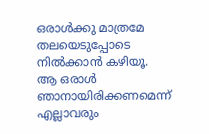ഒരാള്‍ക്കു മാത്രമേ തലയെടുപ്പോടെ നില്‍ക്കാന്‍ കഴിയൂ. ആ ഒരാള്‍ ഞാനായിരിക്കണമെന്ന് എല്ലാവരും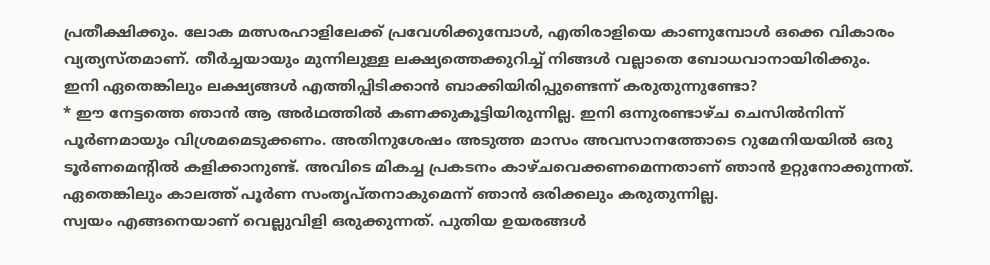പ്രതീക്ഷിക്കും. ലോക മത്സരഹാളിലേക്ക് പ്രവേശിക്കുമ്പോള്‍, എതിരാളിയെ കാണുമ്പോള്‍ ഒക്കെ വികാരം വ്യത്യസ്തമാണ്. തീര്‍ച്ചയായും മുന്നിലുള്ള ലക്ഷ്യത്തെക്കുറിച്ച് നിങ്ങള്‍ വല്ലാതെ ബോധവാനായിരിക്കും.
ഇനി ഏതെങ്കിലും ലക്ഷ്യങ്ങള്‍ എത്തിപ്പിടിക്കാന്‍ ബാക്കിയിരിപ്പുണ്ടെന്ന് കരുതുന്നുണ്ടോ?
* ഈ നേട്ടത്തെ ഞാന്‍ ആ അര്‍ഥത്തില്‍ കണക്കുകൂട്ടിയിരുന്നില്ല. ഇനി ഒന്നുരണ്ടാഴ്ച ചെസില്‍നിന്ന് പൂര്‍ണമായും വിശ്രമമെടുക്കണം. അതിനുശേഷം അടുത്ത മാസം അവസാനത്തോടെ റുമേനിയയില്‍ ഒരു ടൂര്‍ണമെന്‍റില്‍ കളിക്കാനുണ്ട്. അവിടെ മികച്ച പ്രകടനം കാഴ്ചവെക്കണമെന്നതാണ് ഞാന്‍ ഉറ്റുനോക്കുന്നത്. ഏതെങ്കിലും കാലത്ത് പൂര്‍ണ സംതൃപ്തനാകുമെന്ന് ഞാന്‍ ഒരിക്കലും കരുതുന്നില്ല.
സ്വയം എങ്ങനെയാണ് വെല്ലുവിളി ഒരുക്കുന്നത്. പുതിയ ഉയരങ്ങള്‍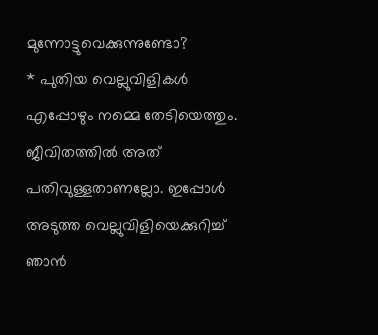മുന്നോട്ടുവെക്കുന്നുണ്ടോ?
* പുതിയ വെല്ലുവിളികള്‍ എപ്പോഴും നമ്മെ തേടിയെത്തും. ജീവിതത്തില്‍ അത് പതിവുള്ളതാണല്ലോ. ഇപ്പോള്‍ അടുത്ത വെല്ലുവിളിയെക്കുറിച്ച് ഞാന്‍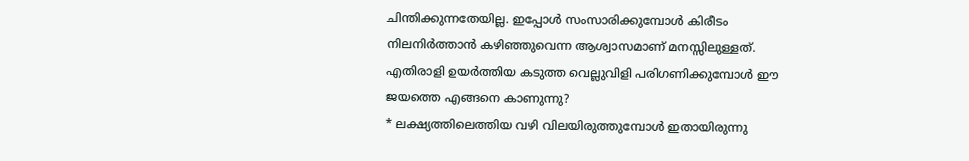ചിന്തിക്കുന്നതേയില്ല. ഇപ്പോള്‍ സംസാരിക്കുമ്പോള്‍ കിരീടം നിലനിര്‍ത്താന്‍ കഴിഞ്ഞുവെന്ന ആശ്വാസമാണ് മനസ്സിലുള്ളത്.
എതിരാളി ഉയര്‍ത്തിയ കടുത്ത വെല്ലുവിളി പരിഗണിക്കുമ്പോള്‍ ഈ ജയത്തെ എങ്ങനെ കാണുന്നു?
* ലക്ഷ്യത്തിലെത്തിയ വഴി വിലയിരുത്തുമ്പോള്‍ ഇതായിരുന്നു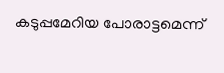കടുപ്പമേറിയ പോരാട്ടമെന്ന്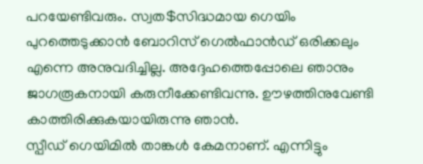പറയേണ്ടിവരും. സ്വത$സിദ്ധമായ ഗെയിം പുറത്തെടുക്കാന്‍ ബോറിസ് ഗെല്‍ഫാന്‍ഡ് ഒരിക്കലും എന്നെ അനുവദിച്ചില്ല. അദ്ദേഹത്തെപ്പോലെ ഞാനും ജാഗരൂകനായി കരുനീക്കേണ്ടിവന്നു. ഊഴത്തിനുവേണ്ടി കാത്തിരിക്കുകയായിരുന്നു ഞാന്‍.
സ്പീഡ് ഗെയിമില്‍ താങ്കള്‍ കേമനാണ്. എന്നിട്ടും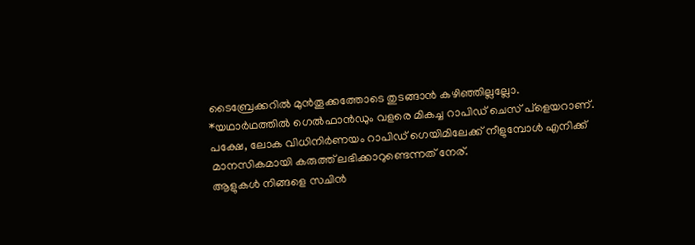ടൈബ്രേക്കറില്‍ മുന്‍തൂക്കത്തോടെ തുടങ്ങാന്‍ കഴിഞ്ഞില്ലല്ലോ.
*യഥാര്‍ഥത്തില്‍ ഗെല്‍ഫാന്‍ഡും വളരെ മികച്ച റാപിഡ് ചെസ് പ്ളെയറാണ്. പക്ഷേ, ലോക വിധിനിര്‍ണയം റാപിഡ് ഗെയിമിലേക്ക് നീളുമ്പോള്‍ എനിക്ക് മാനസികമായി കരുത്ത് ലഭിക്കാറുണ്ടെന്നത് നേര്.
ആളുകള്‍ നിങ്ങളെ സചിന്‍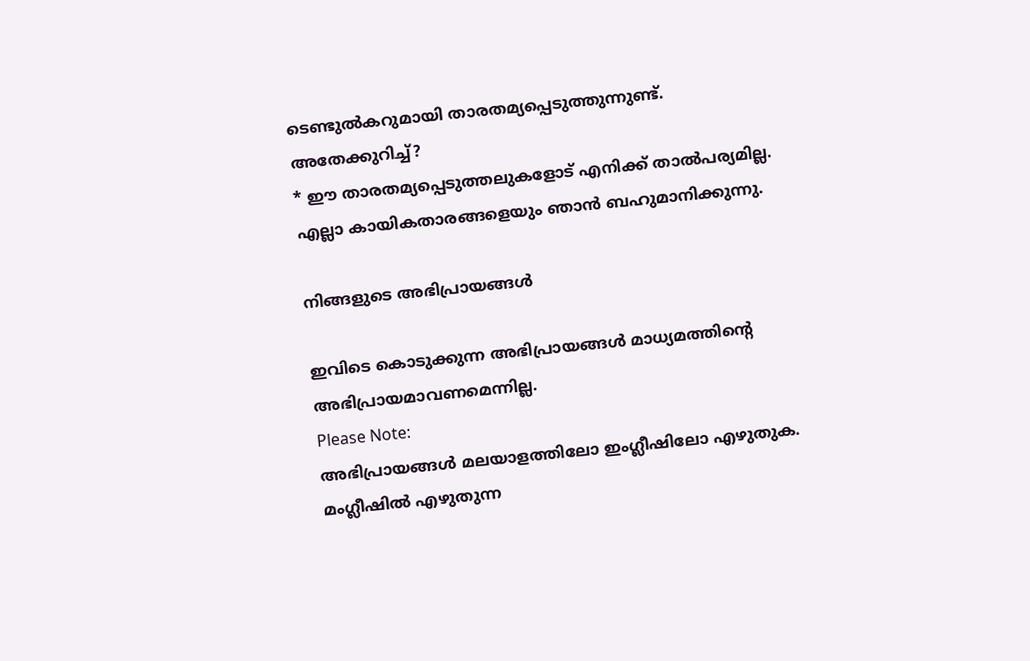ടെണ്ടുല്‍കറുമായി താരതമ്യപ്പെടുത്തുന്നുണ്ട്. അതേക്കുറിച്ച്?
* ഈ താരതമ്യപ്പെടുത്തലുകളോട് എനിക്ക് താല്‍പര്യമില്ല. എല്ലാ കായികതാരങ്ങളെയും ഞാന്‍ ബഹുമാനിക്കുന്നു.

നിങ്ങളുടെ അഭിപ്രായങ്ങള്‍

ഇവിടെ കൊടുക്കുന്ന അഭിപ്രായങ്ങള്‍ മാധ്യമത്തിന്റെ അഭിപ്രായമാവണമെന്നില്ല.
Please Note:
അഭിപ്രായങ്ങള്‍ മലയാളത്തിലോ ഇംഗ്ലീഷിലോ എഴുതുക. മംഗ്ലീഷില്‍ എഴുതുന്ന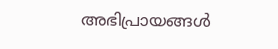അഭിപ്രായങ്ങള്‍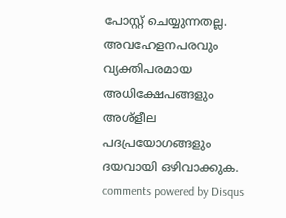പോസ്റ്റ് ചെയ്യുന്നതല്ല. അവഹേളനപരവും വ്യക്തിപരമായ അധിക്ഷേപങ്ങളും അശ്ളീല പദപ്രയോഗങ്ങളും ദയവായി ഒഴിവാക്കുക.
comments powered by Disqus